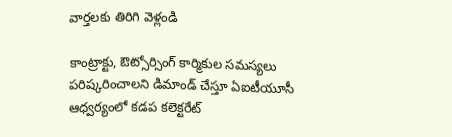వార్తలకు తిరిగి వెళ్లండి

కాంట్రాక్టు, ఔట్సోర్సింగ్ కార్మికుల సమస్యలు పరిష్కరించాలని డిమాండ్ చేస్తూ ఏఐటీయూసీ ఆధ్వర్యంలో కడప కలెక్టరేట్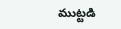ముట్టడి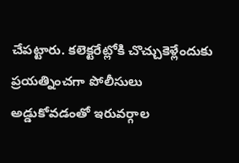చేపట్టారు. కలెక్టరేట్లోకి చొచ్చుకెళ్లేందుకు ప్రయత్నించగా పోలీసులు అడ్డుకోవడంతో ఇరువర్గాల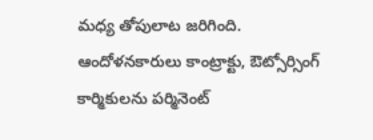మధ్య తోపులాట జరిగింది.
ఆందోళనకారులు కాంట్రాక్టు, ఔట్సోర్సింగ్ కార్మికులను పర్మినెంట్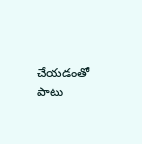చేయడంతో పాటు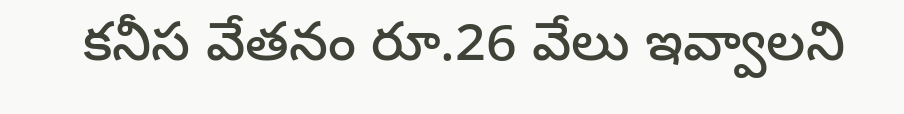కనీస వేతనం రూ.26 వేలు ఇవ్వాలని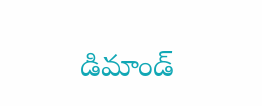డిమాండ్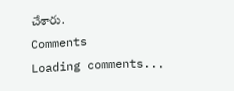చేశారు.
Comments
Loading comments...